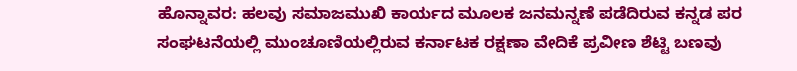ಹೊನ್ನಾವರ: ಹಲವು ಸಮಾಜಮುಖಿ ಕಾರ್ಯದ ಮೂಲಕ ಜನಮನ್ನಣೆ ಪಡೆದಿರುವ ಕನ್ನಡ ಪರ ಸಂಘಟನೆಯಲ್ಲಿ ಮುಂಚೂಣಿಯಲ್ಲಿರುವ ಕರ್ನಾಟಕ ರಕ್ಷಣಾ ವೇದಿಕೆ ಪ್ರವೀಣ ಶೆಟ್ಟಿ ಬಣವು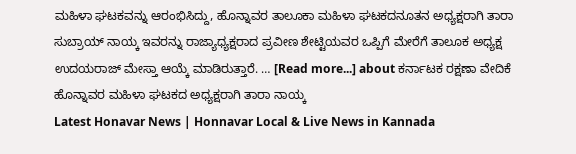ಮಹಿಳಾ ಘಟಕವನ್ನು ಆರಂಭಿಸಿದ್ದು, ಹೊನ್ನಾವರ ತಾಲೂಕಾ ಮಹಿಳಾ ಘಟಕದನೂತನ ಅಧ್ಯಕ್ಷರಾಗಿ ತಾರಾ ಸುಬ್ರಾಯ್ ನಾಯ್ಕ ಇವರನ್ನು ರಾಜ್ಯಾಧ್ಯಕ್ಷರಾದ ಪ್ರವೀಣ ಶೇಟ್ಟಿಯವರ ಒಪ್ಪಿಗೆ ಮೇರೆಗೆ ತಾಲೂಕ ಅಧ್ಯಕ್ಷ ಉದಯರಾಜ್ ಮೇಸ್ತಾ ಆಯ್ಕೆ ಮಾಡಿರುತ್ತಾರೆ. … [Read more...] about ಕರ್ನಾಟಕ ರಕ್ಷಣಾ ವೇದಿಕೆ ಹೊನ್ನಾವರ ಮಹಿಳಾ ಘಟಕದ ಅಧ್ಯಕ್ಷರಾಗಿ ತಾರಾ ನಾಯ್ಕ
Latest Honavar News | Honnavar Local & Live News in Kannada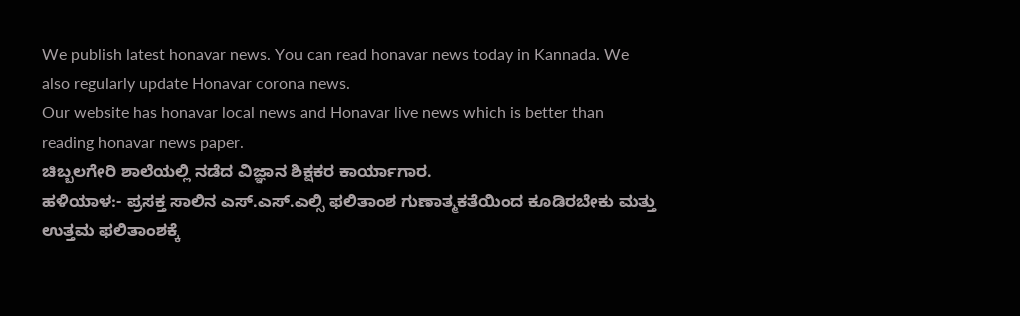We publish latest honavar news. You can read honavar news today in Kannada. We also regularly update Honavar corona news.
Our website has honavar local news and Honavar live news which is better than reading honavar news paper.
ಚಿಬ್ಬಲಗೇರಿ ಶಾಲೆಯಲ್ಲಿ ನಡೆದ ವಿಜ್ಞಾನ ಶಿಕ್ಷಕರ ಕಾರ್ಯಾಗಾರ.
ಹಳಿಯಾಳ:- ಪ್ರಸಕ್ತ ಸಾಲಿನ ಎಸ್.ಎಸ್.ಎಲ್ಸಿ ಫಲಿತಾಂಶ ಗುಣಾತ್ಮಕತೆಯಿಂದ ಕೂಡಿರಬೇಕು ಮತ್ತು ಉತ್ತಮ ಫಲಿತಾಂಶಕ್ಕೆ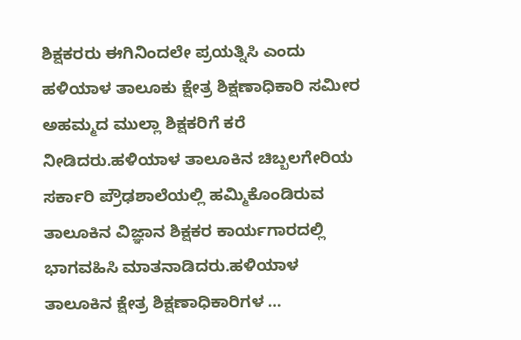ಶಿಕ್ಷಕರರು ಈಗಿನಿಂದಲೇ ಪ್ರಯತ್ನಿಸಿ ಎಂದು ಹಳಿಯಾಳ ತಾಲೂಕು ಕ್ಷೇತ್ರ ಶಿಕ್ಷಣಾಧಿಕಾರಿ ಸಮೀರ ಅಹಮ್ಮದ ಮುಲ್ಲಾ ಶಿಕ್ಷಕರಿಗೆ ಕರೆ ನೀಡಿದರು.ಹಳಿಯಾಳ ತಾಲೂಕಿನ ಚಿಬ್ಬಲಗೇರಿಯ ಸರ್ಕಾರಿ ಪ್ರೌಢಶಾಲೆಯಲ್ಲಿ ಹಮ್ಮಿಕೊಂಡಿರುವ ತಾಲೂಕಿನ ವಿಜ್ಞಾನ ಶಿಕ್ಷಕರ ಕಾರ್ಯಗಾರದಲ್ಲಿ ಭಾಗವಹಿಸಿ ಮಾತನಾಡಿದರು.ಹಳಿಯಾಳ ತಾಲೂಕಿನ ಕ್ಷೇತ್ರ ಶಿಕ್ಷಣಾಧಿಕಾರಿಗಳ …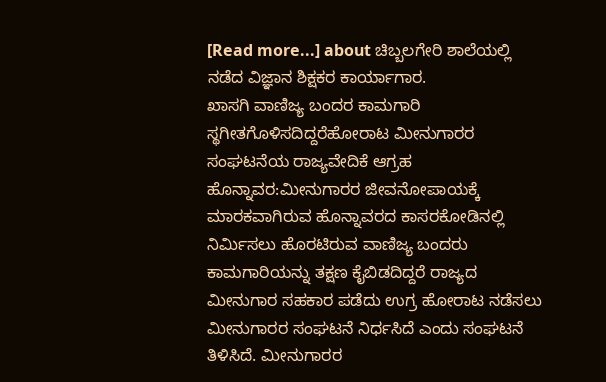[Read more...] about ಚಿಬ್ಬಲಗೇರಿ ಶಾಲೆಯಲ್ಲಿ ನಡೆದ ವಿಜ್ಞಾನ ಶಿಕ್ಷಕರ ಕಾರ್ಯಾಗಾರ.
ಖಾಸಗಿ ವಾಣಿಜ್ಯ ಬಂದರ ಕಾಮಗಾರಿ ಸ್ಥಗೀತಗೊಳಿಸದಿದ್ದರೆಹೋರಾಟ ಮೀನುಗಾರರ ಸಂಘಟನೆಯ ರಾಜ್ಯವೇದಿಕೆ ಆಗ್ರಹ
ಹೊನ್ನಾವರ:ಮೀನುಗಾರರ ಜೀವನೋಪಾಯಕ್ಕೆ ಮಾರಕವಾಗಿರುವ ಹೊನ್ನಾವರದ ಕಾಸರಕೋಡಿನಲ್ಲಿ ನಿರ್ಮಿಸಲು ಹೊರಟಿರುವ ವಾಣಿಜ್ಯ ಬಂದರು ಕಾಮಗಾರಿಯನ್ನು ತಕ್ಷಣ ಕೈಬಿಡದಿದ್ದರೆ ರಾಜ್ಯದ ಮೀನುಗಾರ ಸಹಕಾರ ಪಡೆದು ಉಗ್ರ ಹೋರಾಟ ನಡೆಸಲು ಮೀನುಗಾರರ ಸಂಘಟನೆ ನಿರ್ಧಸಿದೆ ಎಂದು ಸಂಘಟನೆ ತಿಳಿಸಿದೆ. ಮೀನುಗಾರರ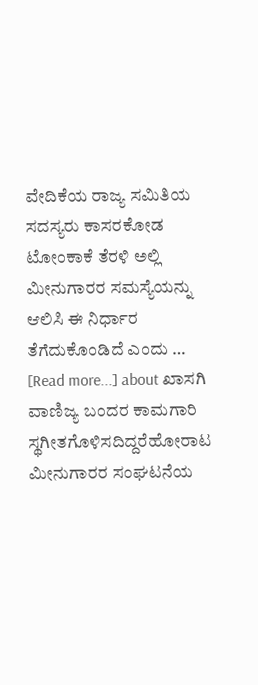ವೇದಿಕೆಯ ರಾಜ್ಯ ಸಮಿತಿಯ ಸದಸ್ಯರು ಕಾಸರಕೋಡ ಟೋಂಕಾಕೆ ತೆರಳಿ ಅಲ್ಲಿ ಮೀನುಗಾರರ ಸಮಸ್ಯೆಯನ್ನು ಆಲಿಸಿ ಈ ನಿರ್ಧಾರ ತೆಗೆದುಕೊಂಡಿದೆ ಎಂದು … [Read more...] about ಖಾಸಗಿ ವಾಣಿಜ್ಯ ಬಂದರ ಕಾಮಗಾರಿ ಸ್ಥಗೀತಗೊಳಿಸದಿದ್ದರೆಹೋರಾಟ ಮೀನುಗಾರರ ಸಂಘಟನೆಯ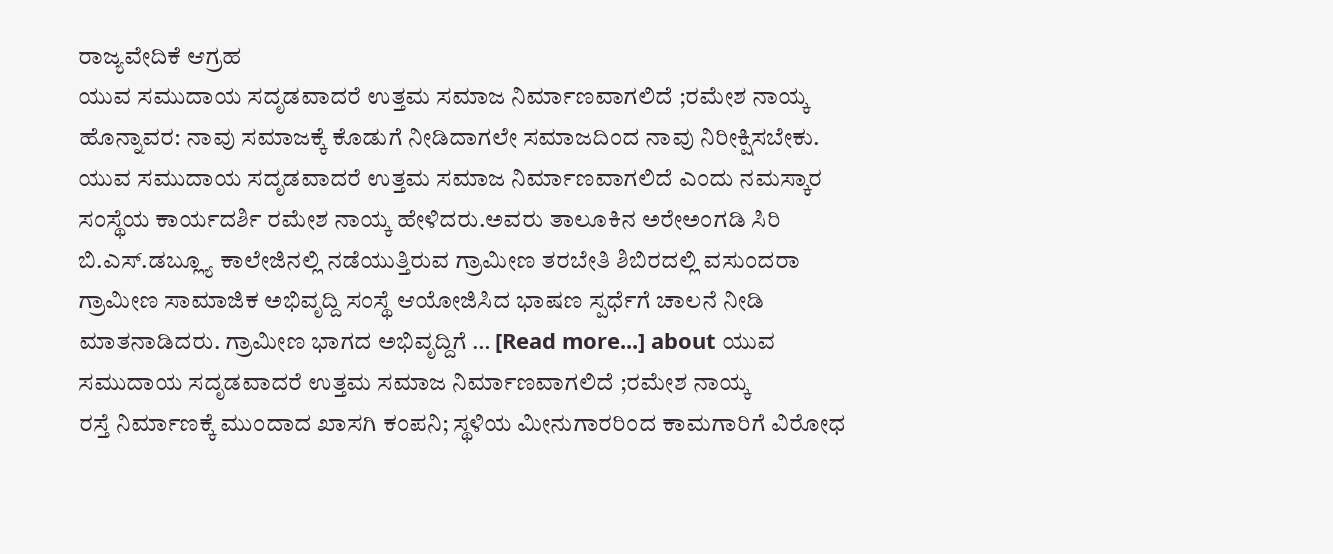ರಾಜ್ಯವೇದಿಕೆ ಆಗ್ರಹ
ಯುವ ಸಮುದಾಯ ಸದೃಡವಾದರೆ ಉತ್ತಮ ಸಮಾಜ ನಿರ್ಮಾಣವಾಗಲಿದೆ ;ರಮೇಶ ನಾಯ್ಕ
ಹೊನ್ನಾವರ: ನಾವು ಸಮಾಜಕ್ಕೆ ಕೊಡುಗೆ ನೀಡಿದಾಗಲೇ ಸಮಾಜದಿಂದ ನಾವು ನಿರೀಕ್ಷಿಸಬೇಕು. ಯುವ ಸಮುದಾಯ ಸದೃಡವಾದರೆ ಉತ್ತಮ ಸಮಾಜ ನಿರ್ಮಾಣವಾಗಲಿದೆ ಎಂದು ನಮಸ್ಕಾರ ಸಂಸ್ಥೆಯ ಕಾರ್ಯದರ್ಶಿ ರಮೇಶ ನಾಯ್ಕ ಹೇಳಿದರು.ಅವರು ತಾಲೂಕಿನ ಅರೇಅಂಗಡಿ ಸಿರಿ ಬಿ.ಎಸ್.ಡಬ್ಲ್ಯೂ ಕಾಲೇಜಿನಲ್ಲಿ ನಡೆಯುತ್ತಿರುವ ಗ್ರಾಮೀಣ ತರಬೇತಿ ಶಿಬಿರದಲ್ಲಿ ವಸುಂದರಾ ಗ್ರಾಮೀಣ ಸಾಮಾಜಿಕ ಅಭಿವೃದ್ದಿ ಸಂಸ್ಥೆ ಆಯೋಜಿಸಿದ ಭಾಷಣ ಸ್ಪರ್ಧೆಗೆ ಚಾಲನೆ ನೀಡಿ ಮಾತನಾಡಿದರು. ಗ್ರಾಮೀಣ ಭಾಗದ ಅಭಿವೃದ್ದಿಗೆ … [Read more...] about ಯುವ ಸಮುದಾಯ ಸದೃಡವಾದರೆ ಉತ್ತಮ ಸಮಾಜ ನಿರ್ಮಾಣವಾಗಲಿದೆ ;ರಮೇಶ ನಾಯ್ಕ
ರಸ್ತೆ ನಿರ್ಮಾಣಕ್ಕೆ ಮುಂದಾದ ಖಾಸಗಿ ಕಂಪನಿ; ಸ್ಥಳಿಯ ಮೀನುಗಾರರಿಂದ ಕಾಮಗಾರಿಗೆ ವಿರೋಧ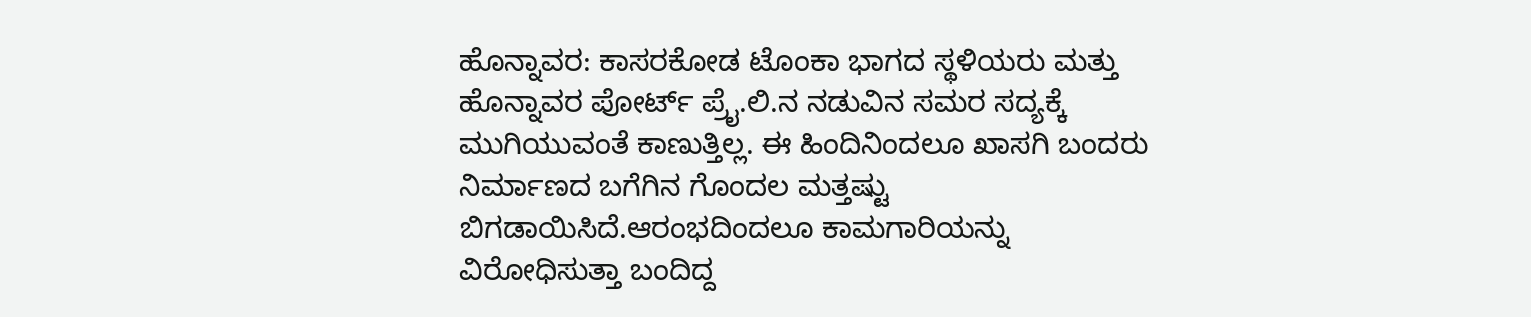ಹೊನ್ನಾವರ: ಕಾಸರಕೋಡ ಟೊಂಕಾ ಭಾಗದ ಸ್ಥಳಿಯರು ಮತ್ತು ಹೊನ್ನಾವರ ಪೋರ್ಟ್ ಪ್ರೈ.ಲಿ.ನ ನಡುವಿನ ಸಮರ ಸದ್ಯಕ್ಕೆ ಮುಗಿಯುವಂತೆ ಕಾಣುತ್ತಿಲ್ಲ. ಈ ಹಿಂದಿನಿಂದಲೂ ಖಾಸಗಿ ಬಂದರು ನಿರ್ಮಾಣದ ಬಗೆಗಿನ ಗೊಂದಲ ಮತ್ತಷ್ಟು ಬಿಗಡಾಯಿಸಿದೆ.ಆರಂಭದಿಂದಲೂ ಕಾಮಗಾರಿಯನ್ನು ವಿರೋಧಿಸುತ್ತಾ ಬಂದಿದ್ದ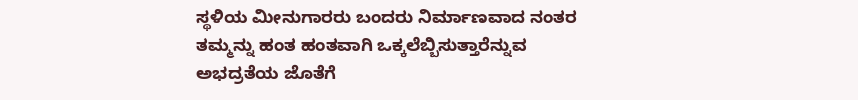ಸ್ಥಳಿಯ ಮೀನುಗಾರರು ಬಂದರು ನಿರ್ಮಾಣವಾದ ನಂತರ ತಮ್ಮನ್ನು ಹಂತ ಹಂತವಾಗಿ ಒಕ್ಕಲೆಬ್ಬಿಸುತ್ತಾರೆನ್ನುವ ಅಭದ್ರತೆಯ ಜೊತೆಗೆ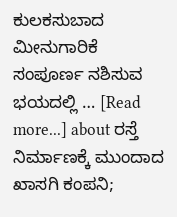ಕುಲಕಸುಬಾದ ಮೀನುಗಾರಿಕೆ ಸಂಪೂರ್ಣ ನಶಿಸುವ ಭಯದಲ್ಲಿ … [Read more...] about ರಸ್ತೆ ನಿರ್ಮಾಣಕ್ಕೆ ಮುಂದಾದ ಖಾಸಗಿ ಕಂಪನಿ;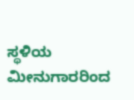ಸ್ಥಳಿಯ ಮೀನುಗಾರರಿಂದ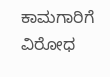ಕಾಮಗಾರಿಗೆ ವಿರೋಧ